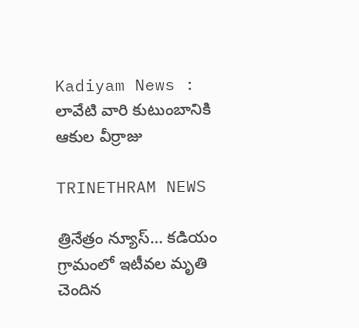Kadiyam News : లావేటి వారి కుటుంబానికి ఆకుల వీర్రాజు

TRINETHRAM NEWS

త్రినేత్రం న్యూస్… కడియం గ్రామంలో ఇటీవల మృతి చెందిన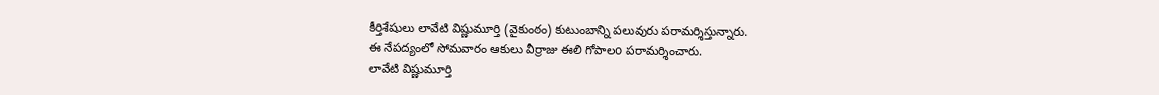కీర్తిశేషులు లావేటి విష్ణుమూర్తి (వైకుంఠం) కుటుంబాన్ని పలువురు పరామర్శిస్తున్నారు.
ఈ నేపద్యంలో సోమవారం ఆకులు వీర్రాజు ఈలి గోపాలo పరామర్శించారు.
లావేటి విష్ణుమూర్తి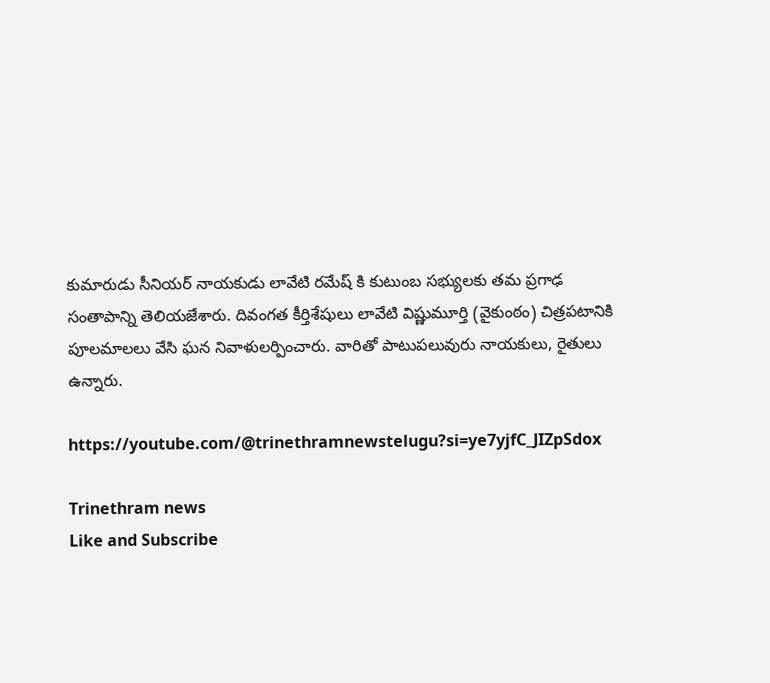కుమారుడు సీనియర్ నాయకుడు లావేటి రమేష్ కి కుటుంబ సభ్యులకు తమ ప్రగాఢ సంతాపాన్ని తెలియజేశారు. దివంగత కీర్తిశేషులు లావేటి విష్ణుమూర్తి (వైకుంఠం) చిత్రపటానికి పూలమాలలు వేసి ఘన నివాళులర్పించారు. వారితో పాటుపలువురు నాయకులు, రైతులు ఉన్నారు.

https://youtube.com/@trinethramnewstelugu?si=ye7yjfC_JIZpSdox

Trinethram news
Like and Subscribe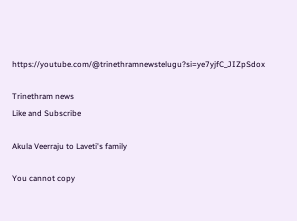https://youtube.com/@trinethramnewstelugu?si=ye7yjfC_JIZpSdox

Trinethram news
Like and Subscribe

Akula Veerraju to Laveti's family

You cannot copy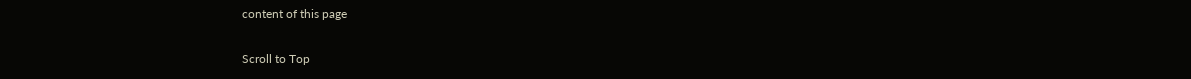content of this page

Scroll to Top